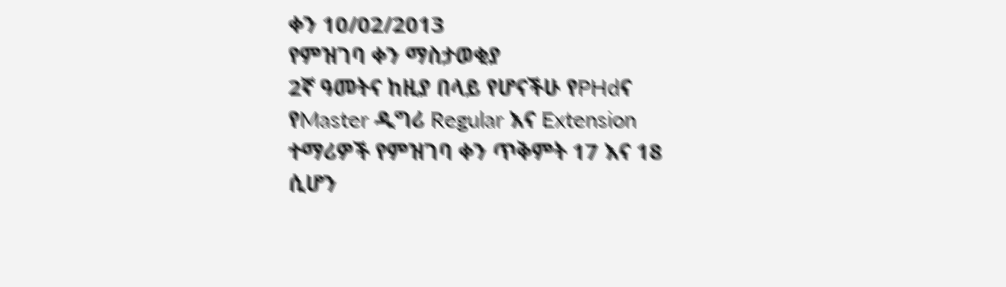ቀን 10/02/2013
የምዝገባ ቀን ማስታወቂያ
2ኛ ዓመትና ከዚያ በላይ የሆናችሁ የPHdና የMaster ዲግሪ Regular እና Extension ተማሪዎች የምዝገባ ቀን ጥቅምት 17 እና 18 ሲሆን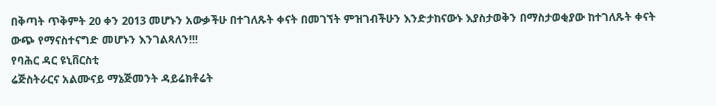በቅጣት ጥቅምት 20 ቀን 2013 መሆኑን አውቃችሁ በተገለጹት ቀናት በመገኘት ምዝገብችሁን እንድታከናውኑ እያስታወቅን በማስታወቂያው ከተገለጹት ቀናት ውጭ የማናስተናግድ መሆኑን እንገልጻለን!!!
የባሕር ዳር ዩኒቨርስቲ
ሬጅስትራርና አልሙናይ ማኔጅመንት ዳይሬክቶሬት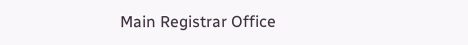Main Registrar Office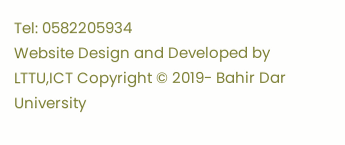Tel: 0582205934
Website Design and Developed by LTTU,ICT Copyright © 2019- Bahir Dar University